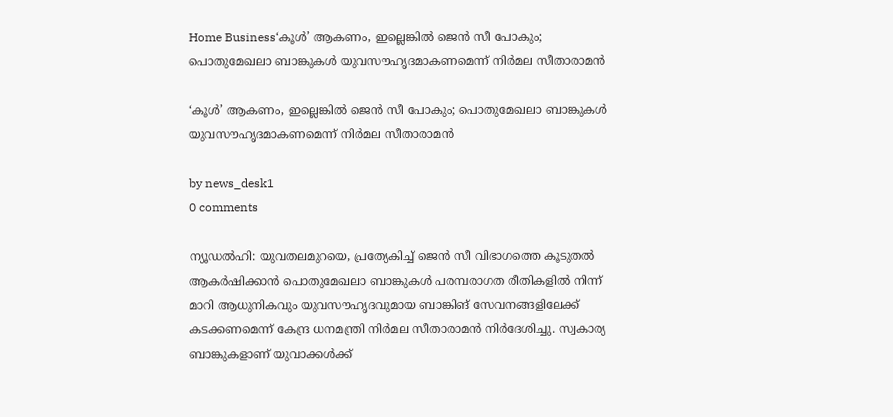Home Business‘കൂൾ’ ആകണം, ഇല്ലെങ്കിൽ ജെൻ സീ പോകും; പൊതുമേഖലാ ബാങ്കുകൾ യുവസൗഹൃദമാകണമെന്ന് നിർമല സീതാരാമൻ

‘കൂൾ’ ആകണം, ഇല്ലെങ്കിൽ ജെൻ സീ പോകും; പൊതുമേഖലാ ബാങ്കുകൾ യുവസൗഹൃദമാകണമെന്ന് നിർമല സീതാരാമൻ

by news_desk1
0 comments

ന്യൂഡൽഹി: യുവതലമുറയെ, പ്രത്യേകിച്ച് ജെൻ സീ വിഭാഗത്തെ കൂടുതൽ ആകർഷിക്കാൻ പൊതുമേഖലാ ബാങ്കുകൾ പരമ്പരാഗത രീതികളിൽ നിന്ന് മാറി ആധുനികവും യുവസൗഹൃദവുമായ ബാങ്കിങ് സേവനങ്ങളിലേക്ക് കടക്കണമെന്ന് കേന്ദ്ര ധനമന്ത്രി നിർമല സീതാരാമൻ നിർദേശിച്ചു. സ്വകാര്യ ബാങ്കുകളാണ് യുവാക്കൾക്ക്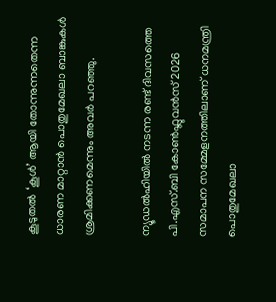കൂടുതൽ ‘കൂൾ’ ആയി തോന്നുന്നതെന്ന ധാരണ മാറ്റാൻ പൊതുമേഖലാ ബാങ്കുകൾ ശ്രമിക്കണമെന്നും അവർ പറഞ്ഞു.

ന്യൂഡൽഹിയിൽ നടന്ന രണ്ട് ദിവസത്തെ പി.എസ്.ബി കോൺഫ്ലുവൻസ് 2026 സമാപന സമ്മേളനത്തിലാണ് ധനമന്ത്രി പൊതുമേഖലാ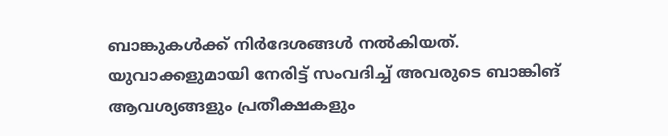ബാങ്കുകൾക്ക് നിർദേശങ്ങൾ നൽകിയത്. യുവാക്കളുമായി നേരിട്ട് സംവദിച്ച് അവരുടെ ബാങ്കിങ് ആവശ്യങ്ങളും പ്രതീക്ഷകളും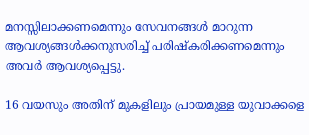മനസ്സിലാക്കണമെന്നും സേവനങ്ങൾ മാറുന്ന ആവശ്യങ്ങൾക്കനുസരിച്ച് പരിഷ്കരിക്കണമെന്നും അവർ ആവശ്യപ്പെട്ടു.

16 വയസും അതിന് മുകളിലും പ്രായമുള്ള യുവാക്കളെ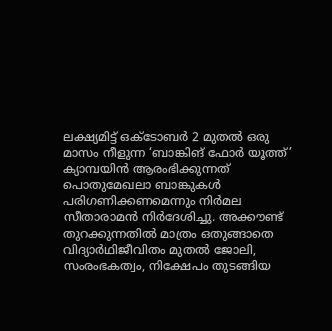ലക്ഷ്യമിട്ട് ഒക്ടോബർ 2 മുതൽ ഒരു മാസം നീളുന്ന ‘ബാങ്കിങ് ഫോർ യൂത്ത്’ ക്യാമ്പയിൻ ആരംഭിക്കുന്നത് പൊതുമേഖലാ ബാങ്കുകൾ പരിഗണിക്കണമെന്നും നിർമല സീതാരാമൻ നിർദേശിച്ചു. അക്കൗണ്ട് തുറക്കുന്നതിൽ മാത്രം ഒതുങ്ങാതെ വിദ്യാർഥിജീവിതം മുതൽ ജോലി, സംരംഭകത്വം, നിക്ഷേപം തുടങ്ങിയ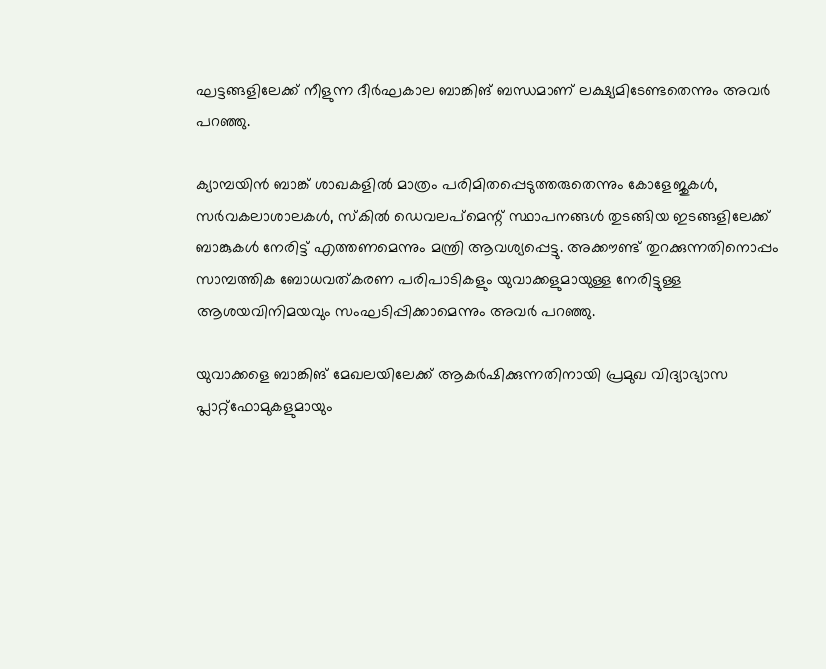ഘട്ടങ്ങളിലേക്ക് നീളുന്ന ദീർഘകാല ബാങ്കിങ് ബന്ധമാണ് ലക്ഷ്യമിടേണ്ടതെന്നും അവർ പറഞ്ഞു.

ക്യാമ്പയിൻ ബാങ്ക് ശാഖകളിൽ മാത്രം പരിമിതപ്പെടുത്തരുതെന്നും കോളേജുകൾ, സർവകലാശാലകൾ, സ്കിൽ ഡെവലപ്‌മെന്റ് സ്ഥാപനങ്ങൾ തുടങ്ങിയ ഇടങ്ങളിലേക്ക് ബാങ്കുകൾ നേരിട്ട് എത്തണമെന്നും മന്ത്രി ആവശ്യപ്പെട്ടു. അക്കൗണ്ട് തുറക്കുന്നതിനൊപ്പം സാമ്പത്തിക ബോധവത്കരണ പരിപാടികളും യുവാക്കളുമായുള്ള നേരിട്ടുള്ള ആശയവിനിമയവും സംഘടിപ്പിക്കാമെന്നും അവർ പറഞ്ഞു.

യുവാക്കളെ ബാങ്കിങ് മേഖലയിലേക്ക് ആകർഷിക്കുന്നതിനായി പ്രമുഖ വിദ്യാഭ്യാസ പ്ലാറ്റ്‌ഫോമുകളുമായും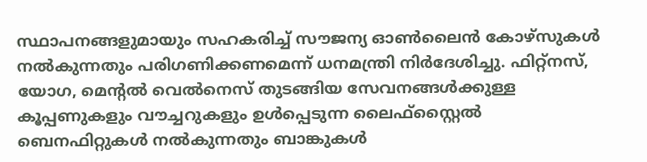സ്ഥാപനങ്ങളുമായും സഹകരിച്ച് സൗജന്യ ഓൺലൈൻ കോഴ്സുകൾ നൽകുന്നതും പരിഗണിക്കണമെന്ന് ധനമന്ത്രി നിർദേശിച്ചു. ഫിറ്റ്നസ്, യോഗ, മെന്റൽ വെൽനെസ് തുടങ്ങിയ സേവനങ്ങൾക്കുള്ള കൂപ്പണുകളും വൗച്ചറുകളും ഉൾപ്പെടുന്ന ലൈഫ്‌സ്റ്റൈൽ ബെനഫിറ്റുകൾ നൽകുന്നതും ബാങ്കുകൾ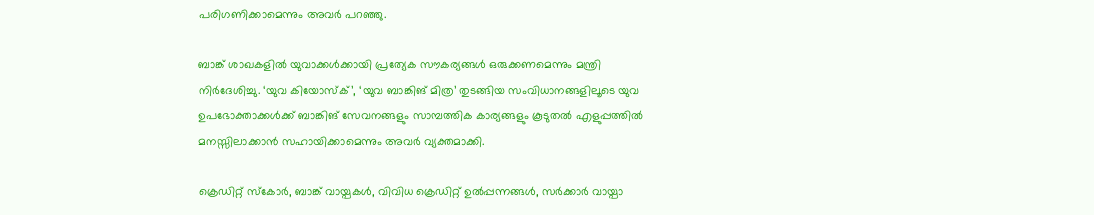പരിഗണിക്കാമെന്നും അവർ പറഞ്ഞു.

ബാങ്ക് ശാഖകളിൽ യുവാക്കൾക്കായി പ്രത്യേക സൗകര്യങ്ങൾ ഒരുക്കണമെന്നും മന്ത്രി നിർദേശിച്ചു. ‘യുവ കിയോസ്‌ക്’, ‘യുവ ബാങ്കിങ് മിത്ര’ തുടങ്ങിയ സംവിധാനങ്ങളിലൂടെ യുവ ഉപഭോക്താക്കൾക്ക് ബാങ്കിങ് സേവനങ്ങളും സാമ്പത്തിക കാര്യങ്ങളും കൂടുതൽ എളുപ്പത്തിൽ മനസ്സിലാക്കാൻ സഹായിക്കാമെന്നും അവർ വ്യക്തമാക്കി.

ക്രെഡിറ്റ് സ്കോർ, ബാങ്ക് വായ്പകൾ, വിവിധ ക്രെഡിറ്റ് ഉൽപ്പന്നങ്ങൾ, സർക്കാർ വായ്പാ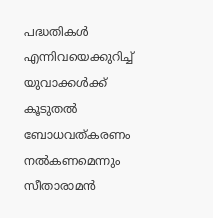പദ്ധതികൾ എന്നിവയെക്കുറിച്ച് യുവാക്കൾക്ക് കൂടുതൽ ബോധവത്കരണം നൽകണമെന്നും സീതാരാമൻ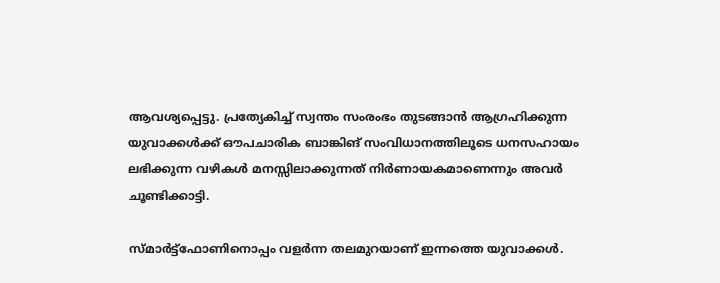ആവശ്യപ്പെട്ടു. പ്രത്യേകിച്ച് സ്വന്തം സംരംഭം തുടങ്ങാൻ ആഗ്രഹിക്കുന്ന യുവാക്കൾക്ക് ഔപചാരിക ബാങ്കിങ് സംവിധാനത്തിലൂടെ ധനസഹായം ലഭിക്കുന്ന വഴികൾ മനസ്സിലാക്കുന്നത് നിർണായകമാണെന്നും അവർ ചൂണ്ടിക്കാട്ടി.

സ്മാർട്ട്ഫോണിനൊപ്പം വളർന്ന തലമുറയാണ് ഇന്നത്തെ യുവാക്കൾ.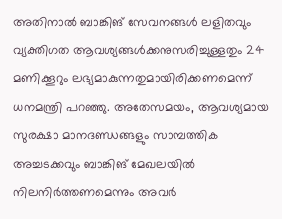അതിനാൽ ബാങ്കിങ് സേവനങ്ങൾ ലളിതവും വ്യക്തിഗത ആവശ്യങ്ങൾക്കനുസരിച്ചുള്ളതും 24 മണിക്കൂറും ലഭ്യമാകുന്നതുമായിരിക്കണമെന്ന് ധനമന്ത്രി പറഞ്ഞു. അതേസമയം, ആവശ്യമായ സുരക്ഷാ മാനദണ്ഡങ്ങളും സാമ്പത്തിക അച്ചടക്കവും ബാങ്കിങ് മേഖലയിൽ നിലനിർത്തണമെന്നും അവർ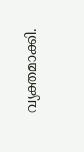വ്യക്തമാക്കി.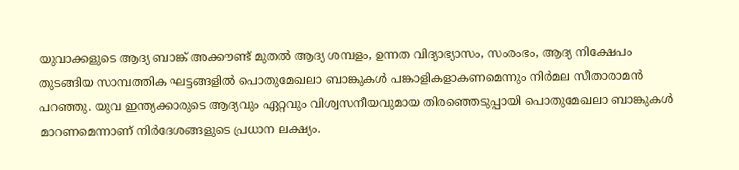യുവാക്കളുടെ ആദ്യ ബാങ്ക് അക്കൗണ്ട് മുതൽ ആദ്യ ശമ്പളം, ഉന്നത വിദ്യാഭ്യാസം, സംരംഭം, ആദ്യ നിക്ഷേപം തുടങ്ങിയ സാമ്പത്തിക ഘട്ടങ്ങളിൽ പൊതുമേഖലാ ബാങ്കുകൾ പങ്കാളികളാകണമെന്നും നിർമല സീതാരാമൻ പറഞ്ഞു. യുവ ഇന്ത്യക്കാരുടെ ആദ്യവും ഏറ്റവും വിശ്വസനീയവുമായ തിരഞ്ഞെടുപ്പായി പൊതുമേഖലാ ബാങ്കുകൾ മാറണമെന്നാണ് നിർദേശങ്ങളുടെ പ്രധാന ലക്ഷ്യം.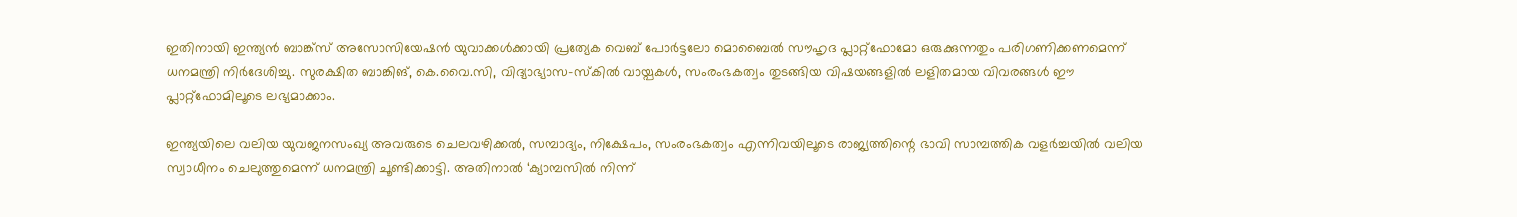ഇതിനായി ഇന്ത്യൻ ബാങ്ക്സ് അസോസിയേഷൻ യുവാക്കൾക്കായി പ്രത്യേക വെബ് പോർട്ടലോ മൊബൈൽ സൗഹൃദ പ്ലാറ്റ്‌ഫോമോ ഒരുക്കുന്നതും പരിഗണിക്കണമെന്ന് ധനമന്ത്രി നിർദേശിച്ചു. സുരക്ഷിത ബാങ്കിങ്, കെ.വൈ.സി, വിദ്യാഭ്യാസ-സ്കിൽ വായ്പകൾ, സംരംഭകത്വം തുടങ്ങിയ വിഷയങ്ങളിൽ ലളിതമായ വിവരങ്ങൾ ഈ പ്ലാറ്റ്‌ഫോമിലൂടെ ലഭ്യമാക്കാം.

ഇന്ത്യയിലെ വലിയ യുവജനസംഖ്യ അവരുടെ ചെലവഴിക്കൽ, സമ്പാദ്യം, നിക്ഷേപം, സംരംഭകത്വം എന്നിവയിലൂടെ രാജ്യത്തിന്റെ ഭാവി സാമ്പത്തിക വളർച്ചയിൽ വലിയ സ്വാധീനം ചെലുത്തുമെന്ന് ധനമന്ത്രി ചൂണ്ടിക്കാട്ടി. അതിനാൽ ‘ക്യാമ്പസിൽ നിന്ന്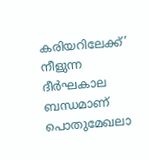കരിയറിലേക്ക്’ നീളുന്ന ദീർഘകാല ബന്ധമാണ് പൊതുമേഖലാ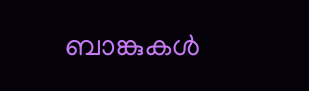ബാങ്കുകൾ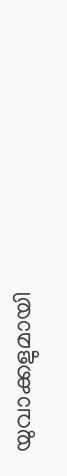യുവാക്കളുമായി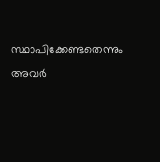സ്ഥാപിക്കേണ്ടതെന്നും അവർ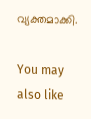വ്യക്തമാക്കി.

You may also like